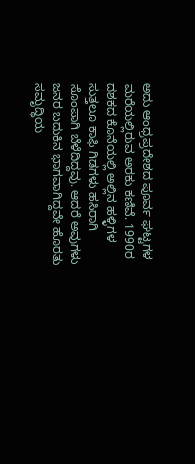ಅದು ಆಂಧ್ರಪ್ರದೇಶದ ಪೂರ್ವ ಘಟ್ಟಗಳ ಮರೆಯಲ್ಲಿರುವ ಅರಕು ಕಣಿವೆ. 1990ರ ದಶಕದ ಕೊನೆಯಲ್ಲಿ ಅಲ್ಲಿನ ಹಳ್ಳಿಗಳ ಸುತ್ತಲೂ ಕಾಫಿ ಗಿಡಗಳು ಹಸಿರಾಗಿ ಸೊಂಪಾಗಿ ಬೆಳೆದಿದ್ದವು. ಆದರೆ ಅವುಗಳು ಜನರ ಬದುಕಿನ ಭಾಗವಾಗಿದ್ದವೇ ಹೊರತು ಸಮೃದ್ಧಿಯ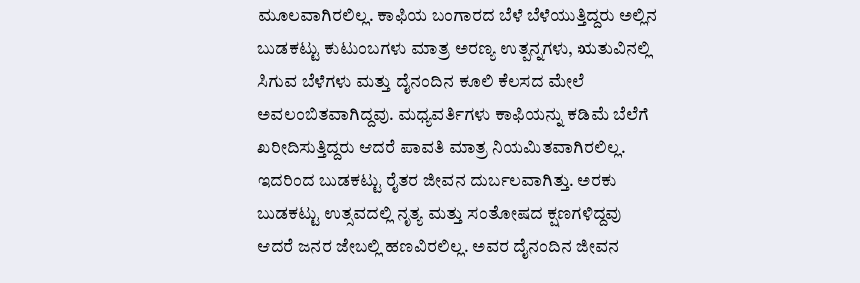ಮೂಲವಾಗಿರಲಿಲ್ಲ. ಕಾಫಿಯ ಬಂಗಾರದ ಬೆಳೆ ಬೆಳೆಯುತ್ತಿದ್ದರು ಅಲ್ಲಿನ ಬುಡಕಟ್ಟು ಕುಟುಂಬಗಳು ಮಾತ್ರ ಅರಣ್ಯ ಉತ್ಪನ್ನಗಳು, ಋತುವಿನಲ್ಲಿ ಸಿಗುವ ಬೆಳೆಗಳು ಮತ್ತು ದೈನಂದಿನ ಕೂಲಿ ಕೆಲಸದ ಮೇಲೆ ಅವಲಂಬಿತವಾಗಿದ್ದವು. ಮಧ್ಯವರ್ತಿಗಳು ಕಾಫಿಯನ್ನು ಕಡಿಮೆ ಬೆಲೆಗೆ ಖರೀದಿಸುತ್ತಿದ್ದರು ಆದರೆ ಪಾವತಿ ಮಾತ್ರ ನಿಯಮಿತವಾಗಿರಲಿಲ್ಲ. ಇದರಿಂದ ಬುಡಕಟ್ಟು ರೈತರ ಜೀವನ ದುರ್ಬಲವಾಗಿತ್ತು. ಅರಕು ಬುಡಕಟ್ಟು ಉತ್ಸವದಲ್ಲಿ ನೃತ್ಯ ಮತ್ತು ಸಂತೋಷದ ಕ್ಷಣಗಳಿದ್ದವು ಆದರೆ ಜನರ ಜೇಬಲ್ಲಿ ಹಣವಿರಲಿಲ್ಲ. ಅವರ ದೈನಂದಿನ ಜೀವನ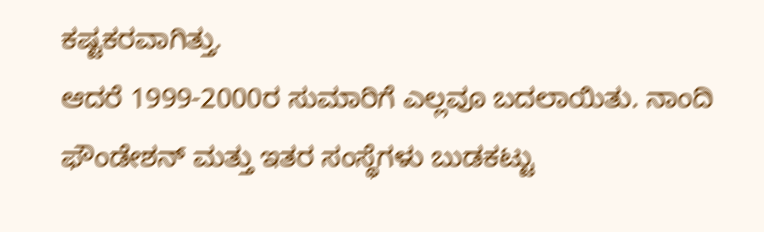ಕಷ್ಟಕರವಾಗಿತ್ತು.
ಆದರೆ 1999-2000ರ ಸುಮಾರಿಗೆ ಎಲ್ಲವೂ ಬದಲಾಯಿತು. ನಾಂದಿ ಫೌಂಡೇಶನ್ ಮತ್ತು ಇತರ ಸಂಸ್ಥೆಗಳು ಬುಡಕಟ್ಟು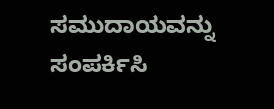ಸಮುದಾಯವನ್ನು ಸಂಪರ್ಕಿಸಿ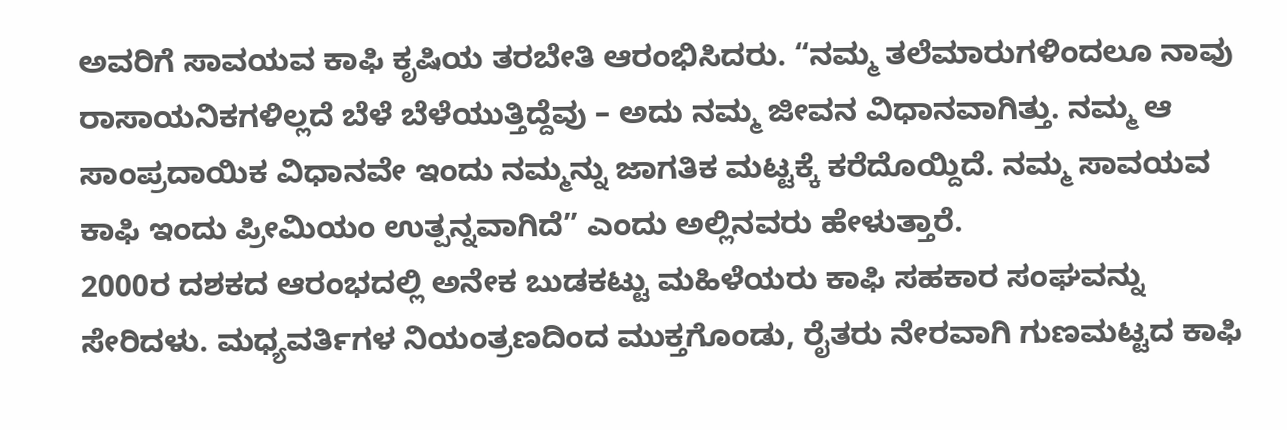ಅವರಿಗೆ ಸಾವಯವ ಕಾಫಿ ಕೃಷಿಯ ತರಬೇತಿ ಆರಂಭಿಸಿದರು. “ನಮ್ಮ ತಲೆಮಾರುಗಳಿಂದಲೂ ನಾವು ರಾಸಾಯನಿಕಗಳಿಲ್ಲದೆ ಬೆಳೆ ಬೆಳೆಯುತ್ತಿದ್ದೆವು – ಅದು ನಮ್ಮ ಜೀವನ ವಿಧಾನವಾಗಿತ್ತು. ನಮ್ಮ ಆ ಸಾಂಪ್ರದಾಯಿಕ ವಿಧಾನವೇ ಇಂದು ನಮ್ಮನ್ನು ಜಾಗತಿಕ ಮಟ್ಟಕ್ಕೆ ಕರೆದೊಯ್ದಿದೆ. ನಮ್ಮ ಸಾವಯವ ಕಾಫಿ ಇಂದು ಪ್ರೀಮಿಯಂ ಉತ್ಪನ್ನವಾಗಿದೆ” ಎಂದು ಅಲ್ಲಿನವರು ಹೇಳುತ್ತಾರೆ.
2000ರ ದಶಕದ ಆರಂಭದಲ್ಲಿ ಅನೇಕ ಬುಡಕಟ್ಟು ಮಹಿಳೆಯರು ಕಾಫಿ ಸಹಕಾರ ಸಂಘವನ್ನು ಸೇರಿದಳು. ಮಧ್ಯವರ್ತಿಗಳ ನಿಯಂತ್ರಣದಿಂದ ಮುಕ್ತಗೊಂಡು, ರೈತರು ನೇರವಾಗಿ ಗುಣಮಟ್ಟದ ಕಾಫಿ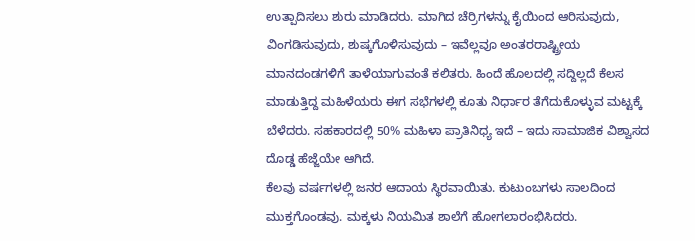ಉತ್ಪಾದಿಸಲು ಶುರು ಮಾಡಿದರು. ಮಾಗಿದ ಚೆರ್ರಿಗಳನ್ನು ಕೈಯಿಂದ ಆರಿಸುವುದು, ವಿಂಗಡಿಸುವುದು, ಶುಷ್ಕಗೊಳಿಸುವುದು – ಇವೆಲ್ಲವೂ ಅಂತರರಾಷ್ಟ್ರೀಯ ಮಾನದಂಡಗಳಿಗೆ ತಾಳೆಯಾಗುವಂತೆ ಕಲಿತರು. ಹಿಂದೆ ಹೊಲದಲ್ಲಿ ಸದ್ದಿಲ್ಲದೆ ಕೆಲಸ ಮಾಡುತ್ತಿದ್ದ ಮಹಿಳೆಯರು ಈಗ ಸಭೆಗಳಲ್ಲಿ ಕೂತು ನಿರ್ಧಾರ ತೆಗೆದುಕೊಳ್ಳುವ ಮಟ್ಟಕ್ಕೆ ಬೆಳೆದರು. ಸಹಕಾರದಲ್ಲಿ 50% ಮಹಿಳಾ ಪ್ರಾತಿನಿಧ್ಯ ಇದೆ – ಇದು ಸಾಮಾಜಿಕ ವಿಶ್ವಾಸದ ದೊಡ್ಡ ಹೆಜ್ಜೆಯೇ ಆಗಿದೆ.
ಕೆಲವು ವರ್ಷಗಳಲ್ಲಿ ಜನರ ಆದಾಯ ಸ್ಥಿರವಾಯಿತು. ಕುಟುಂಬಗಳು ಸಾಲದಿಂದ ಮುಕ್ತಗೊಂಡವು. ಮಕ್ಕಳು ನಿಯಮಿತ ಶಾಲೆಗೆ ಹೋಗಲಾರಂಭಿಸಿದರು.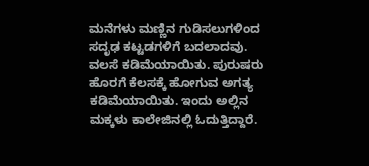ಮನೆಗಳು ಮಣ್ಣಿನ ಗುಡಿಸಲುಗಳಿಂದ ಸದೃಢ ಕಟ್ಟಡಗಳಿಗೆ ಬದಲಾದವು. ವಲಸೆ ಕಡಿಮೆಯಾಯಿತು. ಪುರುಷರು ಹೊರಗೆ ಕೆಲಸಕ್ಕೆ ಹೋಗುವ ಅಗತ್ಯ ಕಡಿಮೆಯಾಯಿತು. ಇಂದು ಅಲ್ಲಿನ ಮಕ್ಕಳು ಕಾಲೇಜಿನಲ್ಲಿ ಓದುತ್ತಿದ್ದಾರೆ.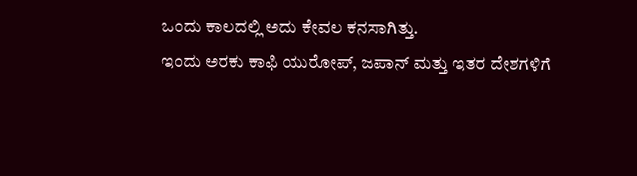ಒಂದು ಕಾಲದಲ್ಲಿ ಅದು ಕೇವಲ ಕನಸಾಗಿತ್ತು.
ಇಂದು ಅರಕು ಕಾಫಿ ಯುರೋಪ್, ಜಪಾನ್ ಮತ್ತು ಇತರ ದೇಶಗಳಿಗೆ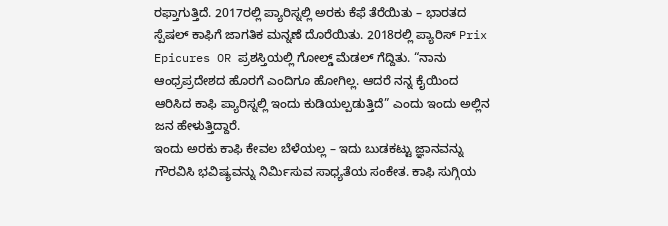ರಫ್ತಾಗುತ್ತಿದೆ. 2017ರಲ್ಲಿ ಪ್ಯಾರಿಸ್ನಲ್ಲಿ ಅರಕು ಕೆಫೆ ತೆರೆಯಿತು – ಭಾರತದ ಸ್ಪೆಷಲ್ ಕಾಫಿಗೆ ಜಾಗತಿಕ ಮನ್ನಣೆ ದೊರೆಯಿತು. 2018ರಲ್ಲಿ ಪ್ಯಾರಿಸ್ Prix Epicures OR ಪ್ರಶಸ್ತಿಯಲ್ಲಿ ಗೋಲ್ಡ್ ಮೆಡಲ್ ಗೆದ್ದಿತು. “ನಾನು ಆಂಧ್ರಪ್ರದೇಶದ ಹೊರಗೆ ಎಂದಿಗೂ ಹೋಗಿಲ್ಲ. ಆದರೆ ನನ್ನ ಕೈಯಿಂದ ಆರಿಸಿದ ಕಾಫಿ ಪ್ಯಾರಿಸ್ನಲ್ಲಿ ಇಂದು ಕುಡಿಯಲ್ಪಡುತ್ತಿದೆ” ಎಂದು ಇಂದು ಅಲ್ಲಿನ ಜನ ಹೇಳುತ್ತಿದ್ದಾರೆ.
ಇಂದು ಅರಕು ಕಾಫಿ ಕೇವಲ ಬೆಳೆಯಲ್ಲ – ಇದು ಬುಡಕಟ್ಟು ಜ್ಞಾನವನ್ನು ಗೌರವಿಸಿ ಭವಿಷ್ಯವನ್ನು ನಿರ್ಮಿಸುವ ಸಾಧ್ಯತೆಯ ಸಂಕೇತ. ಕಾಫಿ ಸುಗ್ಗಿಯ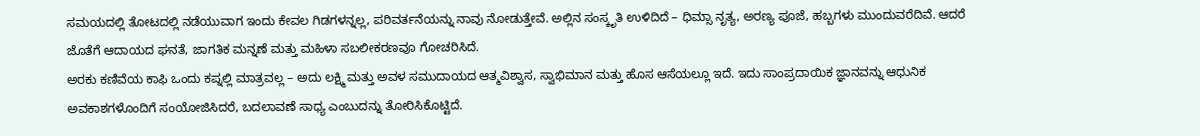ಸಮಯದಲ್ಲಿ ತೋಟದಲ್ಲಿ ನಡೆಯುವಾಗ ಇಂದು ಕೇವಲ ಗಿಡಗಳನ್ನಲ್ಲ, ಪರಿವರ್ತನೆಯನ್ನು ನಾವು ನೋಡುತ್ತೇವೆ. ಅಲ್ಲಿನ ಸಂಸ್ಕೃತಿ ಉಳಿದಿದೆ – ಧಿಮ್ಸಾ ನೃತ್ಯ, ಅರಣ್ಯ ಪೂಜೆ, ಹಬ್ಬಗಳು ಮುಂದುವರೆದಿವೆ. ಆದರೆ ಜೊತೆಗೆ ಆದಾಯದ ಘನತೆ, ಜಾಗತಿಕ ಮನ್ನಣೆ ಮತ್ತು ಮಹಿಳಾ ಸಬಲೀಕರಣವೂ ಗೋಚರಿಸಿದೆ.
ಅರಕು ಕಣಿವೆಯ ಕಾಫಿ ಒಂದು ಕಪ್ನಲ್ಲಿ ಮಾತ್ರವಲ್ಲ – ಅದು ಲಕ್ಷ್ಮಿ ಮತ್ತು ಅವಳ ಸಮುದಾಯದ ಆತ್ಮವಿಶ್ವಾಸ, ಸ್ವಾಭಿಮಾನ ಮತ್ತು ಹೊಸ ಆಸೆಯಲ್ಲೂ ಇದೆ. ಇದು ಸಾಂಪ್ರದಾಯಿಕ ಜ್ಞಾನವನ್ನು ಆಧುನಿಕ ಅವಕಾಶಗಳೊಂದಿಗೆ ಸಂಯೋಜಿಸಿದರೆ, ಬದಲಾವಣೆ ಸಾಧ್ಯ ಎಂಬುದನ್ನು ತೋರಿಸಿಕೊಟ್ಟಿದೆ.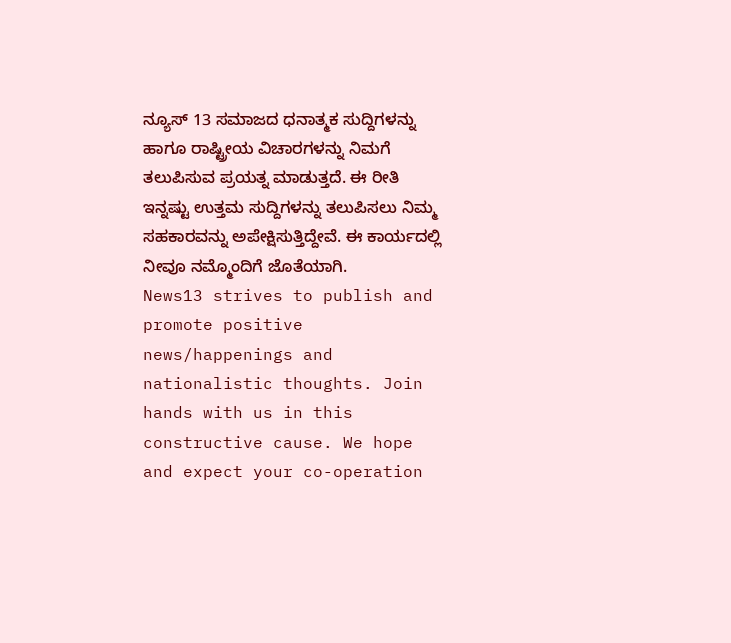ನ್ಯೂಸ್ 13 ಸಮಾಜದ ಧನಾತ್ಮಕ ಸುದ್ದಿಗಳನ್ನು ಹಾಗೂ ರಾಷ್ಟ್ರೀಯ ವಿಚಾರಗಳನ್ನು ನಿಮಗೆ ತಲುಪಿಸುವ ಪ್ರಯತ್ನ ಮಾಡುತ್ತದೆ. ಈ ರೀತಿ ಇನ್ನಷ್ಟು ಉತ್ತಮ ಸುದ್ದಿಗಳನ್ನು ತಲುಪಿಸಲು ನಿಮ್ಮ ಸಹಕಾರವನ್ನು ಅಪೇಕ್ಷಿಸುತ್ತಿದ್ದೇವೆ. ಈ ಕಾರ್ಯದಲ್ಲಿ ನೀವೂ ನಮ್ಮೊಂದಿಗೆ ಜೊತೆಯಾಗಿ.
News13 strives to publish and promote positive news/happenings and nationalistic thoughts. Join hands with us in this constructive cause. We hope and expect your co-operation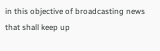in this objective of broadcasting news that shall keep up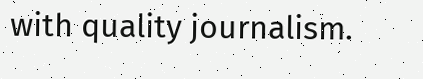with quality journalism.